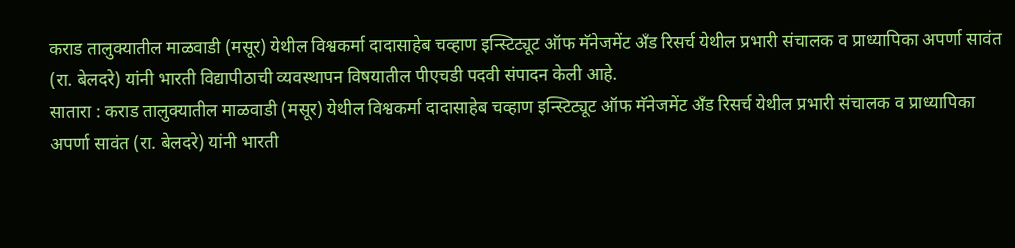कराड तालुक्यातील माळवाडी (मसूर) येथील विश्वकर्मा दादासाहेब चव्हाण इन्स्टिट्यूट ऑफ मॅनेजमेंट अँड रिसर्च येथील प्रभारी संचालक व प्राध्यापिका अपर्णा सावंत (रा. बेलदरे) यांनी भारती विद्यापीठाची व्यवस्थापन विषयातील पीएचडी पदवी संपादन केली आहे.
सातारा : कराड तालुक्यातील माळवाडी (मसूर) येथील विश्वकर्मा दादासाहेब चव्हाण इन्स्टिट्यूट ऑफ मॅनेजमेंट अँड रिसर्च येथील प्रभारी संचालक व प्राध्यापिका अपर्णा सावंत (रा. बेलदरे) यांनी भारती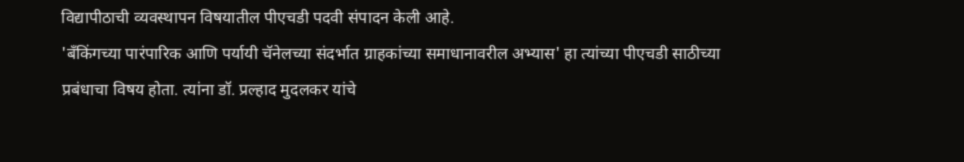विद्यापीठाची व्यवस्थापन विषयातील पीएचडी पदवी संपादन केली आहे.
'बँकिंगच्या पारंपारिक आणि पर्यायी चॅनेलच्या संदर्भात ग्राहकांच्या समाधानावरील अभ्यास' हा त्यांच्या पीएचडी साठीच्या प्रबंधाचा विषय होता. त्यांना डॉ. प्रल्हाद मुदलकर यांचे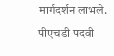मार्गदर्शन लाभले. पीएचडी पदवी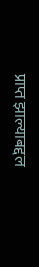प्राप्त झाल्याबद्दल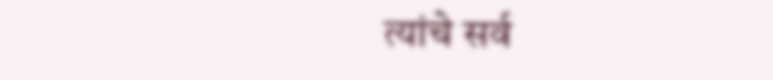त्यांचे सर्व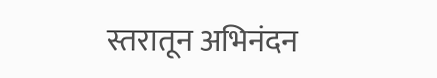स्तरातून अभिनंदन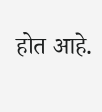होत आहे.